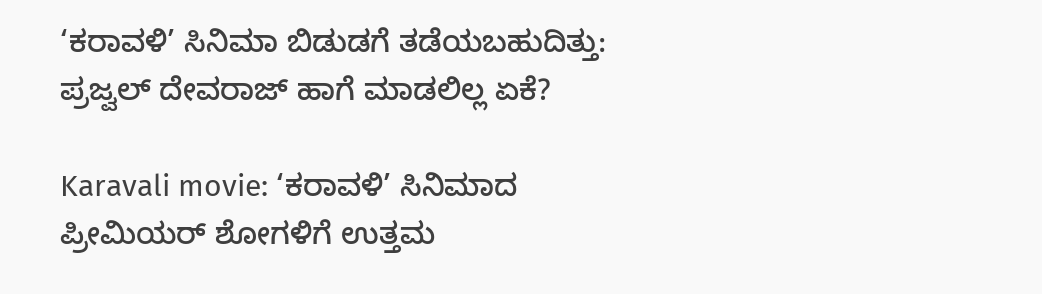‘ಕರಾವಳಿ’ ಸಿನಿಮಾ ಬಿಡುಡಗೆ ತಡೆಯಬಹುದಿತ್ತು: ಪ್ರಜ್ವಲ್ ದೇವರಾಜ್ ಹಾಗೆ ಮಾಡಲಿಲ್ಲ ಏಕೆ?

Karavali movie: ‘ಕರಾವಳಿ’ ಸಿನಿಮಾದ ಪ್ರೀಮಿಯರ್ ಶೋಗಳಿಗೆ ಉತ್ತಮ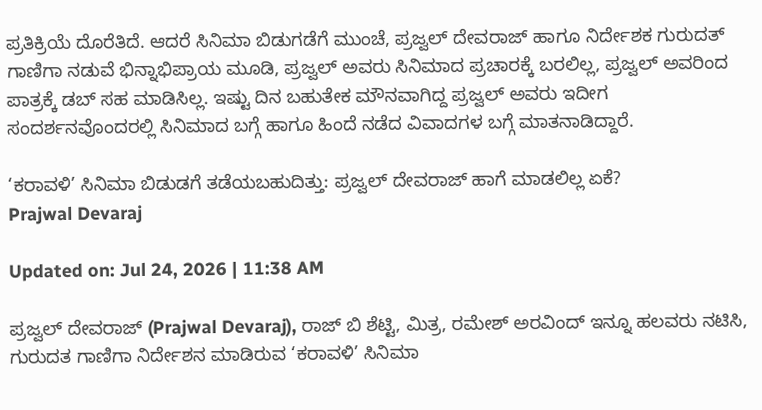ಪ್ರತಿಕ್ರಿಯೆ ದೊರೆತಿದೆ. ಆದರೆ ಸಿನಿಮಾ ಬಿಡುಗಡೆಗೆ ಮುಂಚೆ, ಪ್ರಜ್ವಲ್ ದೇವರಾಜ್ ಹಾಗೂ ನಿರ್ದೇಶಕ ಗುರುದತ್ ಗಾಣಿಗಾ ನಡುವೆ ಭಿನ್ನಾಭಿಪ್ರಾಯ ಮೂಡಿ, ಪ್ರಜ್ವಲ್ ಅವರು ಸಿನಿಮಾದ ಪ್ರಚಾರಕ್ಕೆ ಬರಲಿಲ್ಲ, ಪ್ರಜ್ವಲ್ ಅವರಿಂದ ಪಾತ್ರಕ್ಕೆ ಡಬ್ ಸಹ ಮಾಡಿಸಿಲ್ಲ. ಇಷ್ಟು ದಿನ ಬಹುತೇಕ ಮೌನವಾಗಿದ್ದ ಪ್ರಜ್ವಲ್ ಅವರು ಇದೀಗ ಸಂದರ್ಶನವೊಂದರಲ್ಲಿ ಸಿನಿಮಾದ ಬಗ್ಗೆ ಹಾಗೂ ಹಿಂದೆ ನಡೆದ ವಿವಾದಗಳ ಬಗ್ಗೆ ಮಾತನಾಡಿದ್ದಾರೆ.

‘ಕರಾವಳಿ’ ಸಿನಿಮಾ ಬಿಡುಡಗೆ ತಡೆಯಬಹುದಿತ್ತು: ಪ್ರಜ್ವಲ್ ದೇವರಾಜ್ ಹಾಗೆ ಮಾಡಲಿಲ್ಲ ಏಕೆ?
Prajwal Devaraj

Updated on: Jul 24, 2026 | 11:38 AM

ಪ್ರಜ್ವಲ್ ದೇವರಾಜ್ (Prajwal Devaraj), ರಾಜ್ ಬಿ ಶೆಟ್ಟಿ, ಮಿತ್ರ, ರಮೇಶ್ ಅರವಿಂದ್ ಇನ್ನೂ ಹಲವರು ನಟಿಸಿ, ಗುರುದತ ಗಾಣಿಗಾ ನಿರ್ದೇಶನ ಮಾಡಿರುವ ‘ಕರಾವಳಿ’ ಸಿನಿಮಾ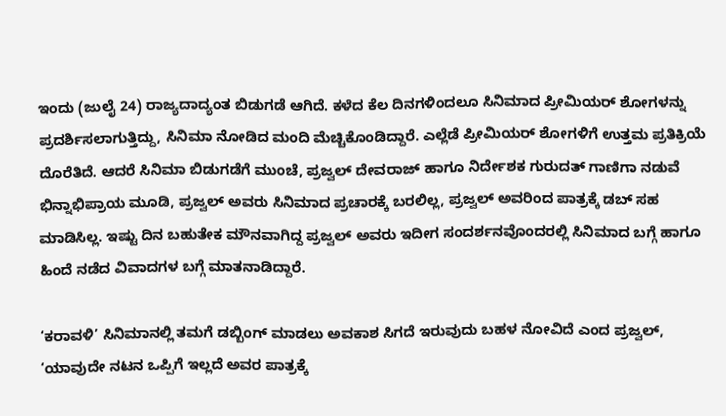ಇಂದು (ಜುಲೈ 24) ರಾಜ್ಯದಾದ್ಯಂತ ಬಿಡುಗಡೆ ಆಗಿದೆ. ಕಳೆದ ಕೆಲ ದಿನಗಳಿಂದಲೂ ಸಿನಿಮಾದ ಪ್ರೀಮಿಯರ್ ಶೋಗಳನ್ನು ಪ್ರದರ್ಶಿಸಲಾಗುತ್ತಿದ್ದು, ಸಿನಿಮಾ ನೋಡಿದ ಮಂದಿ ಮೆಚ್ಚಿಕೊಂಡಿದ್ದಾರೆ. ಎಲ್ಲೆಡೆ ಪ್ರೀಮಿಯರ್ ಶೋಗಳಿಗೆ ಉತ್ತಮ ಪ್ರತಿಕ್ರಿಯೆ ದೊರೆತಿದೆ. ಆದರೆ ಸಿನಿಮಾ ಬಿಡುಗಡೆಗೆ ಮುಂಚೆ, ಪ್ರಜ್ವಲ್ ದೇವರಾಜ್ ಹಾಗೂ ನಿರ್ದೇಶಕ ಗುರುದತ್ ಗಾಣಿಗಾ ನಡುವೆ ಭಿನ್ನಾಭಿಪ್ರಾಯ ಮೂಡಿ, ಪ್ರಜ್ವಲ್ ಅವರು ಸಿನಿಮಾದ ಪ್ರಚಾರಕ್ಕೆ ಬರಲಿಲ್ಲ, ಪ್ರಜ್ವಲ್ ಅವರಿಂದ ಪಾತ್ರಕ್ಕೆ ಡಬ್ ಸಹ ಮಾಡಿಸಿಲ್ಲ. ಇಷ್ಟು ದಿನ ಬಹುತೇಕ ಮೌನವಾಗಿದ್ದ ಪ್ರಜ್ವಲ್ ಅವರು ಇದೀಗ ಸಂದರ್ಶನವೊಂದರಲ್ಲಿ ಸಿನಿಮಾದ ಬಗ್ಗೆ ಹಾಗೂ ಹಿಂದೆ ನಡೆದ ವಿವಾದಗಳ ಬಗ್ಗೆ ಮಾತನಾಡಿದ್ದಾರೆ.

‘ಕರಾವಳಿ’ ಸಿನಿಮಾನಲ್ಲಿ ತಮಗೆ ಡಬ್ಬಿಂಗ್ ಮಾಡಲು ಅವಕಾಶ ಸಿಗದೆ ಇರುವುದು ಬಹಳ ನೋವಿದೆ ಎಂದ ಪ್ರಜ್ವಲ್, ‘ಯಾವುದೇ ನಟನ ಒಪ್ಪಿಗೆ ಇಲ್ಲದೆ ಅವರ ಪಾತ್ರಕ್ಕೆ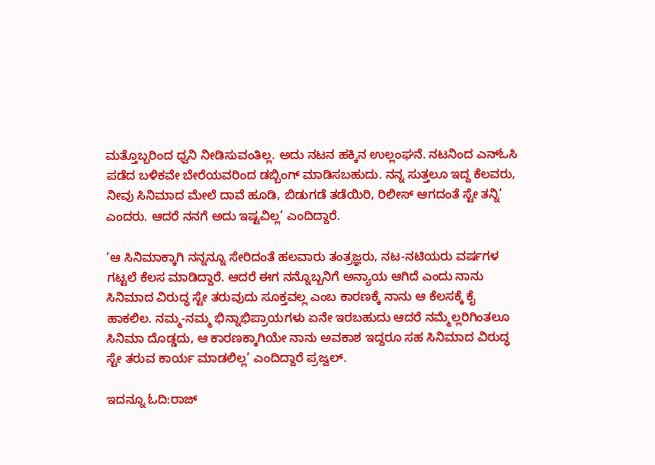ಮತ್ತೊಬ್ಬರಿಂದ ಧ್ವನಿ ನೀಡಿಸುವಂತಿಲ್ಲ. ಅದು ನಟನ ಹಕ್ಕಿನ ಉಲ್ಲಂಘನೆ. ನಟನಿಂದ ಎನ್ಓಸಿ ಪಡೆದ ಬಳಿಕವೇ ಬೇರೆಯವರಿಂದ ಡಬ್ಬಿಂಗ್ ಮಾಡಿಸಬಹುದು. ನನ್ನ ಸುತ್ತಲೂ ಇದ್ದ ಕೆಲವರು, ನೀವು ಸಿನಿಮಾದ ಮೇಲೆ ದಾವೆ ಹೂಡಿ, ಬಿಡುಗಡೆ ತಡೆಯಿರಿ, ರಿಲೀಸ್ ಆಗದಂತೆ ಸ್ಟೇ ತನ್ನಿ’ ಎಂದರು. ಆದರೆ ನನಗೆ ಅದು ಇಷ್ಟವಿಲ್ಲ’ ಎಂದಿದ್ದಾರೆ.

‘ಆ ಸಿನಿಮಾಕ್ಕಾಗಿ ನನ್ನನ್ನೂ ಸೇರಿದಂತೆ ಹಲವಾರು ತಂತ್ರಜ್ಞರು, ನಟ-ನಟಿಯರು ವರ್ಷಗಳ ಗಟ್ಟಲೆ ಕೆಲಸ ಮಾಡಿದ್ದಾರೆ. ಆದರೆ ಈಗ ನನ್ನೊಬ್ಬನಿಗೆ ಅನ್ಯಾಯ ಆಗಿದೆ ಎಂದು ನಾನು ಸಿನಿಮಾದ ವಿರುದ್ಧ ಸ್ಟೇ ತರುವುದು ಸೂಕ್ತವಲ್ಲ ಎಂಬ ಕಾರಣಕ್ಕೆ ನಾನು ಆ ಕೆಲಸಕ್ಕೆ ಕೈ ಹಾಕಲಿಲ. ನಮ್ಮ-ನಮ್ಮ ಭಿನ್ನಾಭಿಪ್ರಾಯಗಳು ಏನೇ ಇರಬಹುದು ಆದರೆ ನಮ್ಮೆಲ್ಲರಿಗಿಂತಲೂ ಸಿನಿಮಾ ದೊಡ್ಡದು, ಆ ಕಾರಣಕ್ಕಾಗಿಯೇ ನಾನು ಅವಕಾಶ ಇದ್ದರೂ ಸಹ ಸಿನಿಮಾದ ವಿರುದ್ಧ ಸ್ಟೇ ತರುವ ಕಾರ್ಯ ಮಾಡಲಿಲ್ಲ’ ಎಂದಿದ್ದಾರೆ ಪ್ರಜ್ವಲ್.

ಇದನ್ನೂ ಓದಿ:ರಾಜ್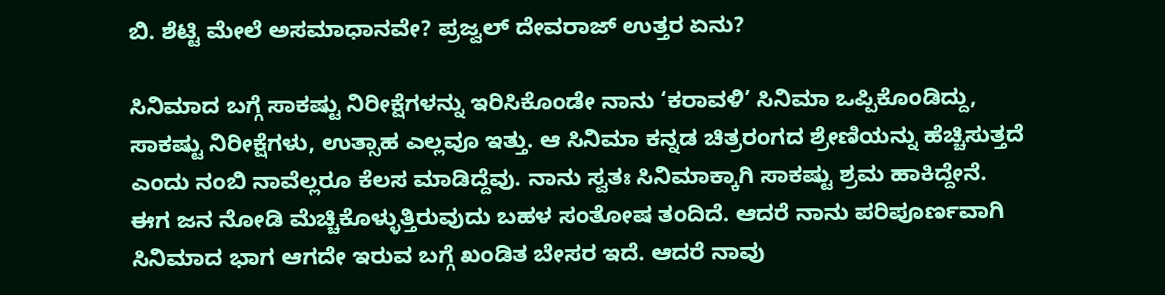ಬಿ. ಶೆಟ್ಟಿ ಮೇಲೆ ಅಸಮಾಧಾನವೇ? ಪ್ರಜ್ವಲ್ ದೇವರಾಜ್ ಉತ್ತರ ಏನು?

ಸಿನಿಮಾದ ಬಗ್ಗೆ ಸಾಕಷ್ಟು ನಿರೀಕ್ಷೆಗಳನ್ನು ಇರಿಸಿಕೊಂಡೇ ನಾನು ‘ಕರಾವಳಿ’ ಸಿನಿಮಾ ಒಪ್ಪಿಕೊಂಡಿದ್ದು, ಸಾಕಷ್ಟು ನಿರೀಕ್ಷೆಗಳು, ಉತ್ಸಾಹ ಎಲ್ಲವೂ ಇತ್ತು. ಆ ಸಿನಿಮಾ ಕನ್ನಡ ಚಿತ್ರರಂಗದ ಶ್ರೇಣಿಯನ್ನು ಹೆಚ್ಚಿಸುತ್ತದೆ ಎಂದು ನಂಬಿ ನಾವೆಲ್ಲರೂ ಕೆಲಸ ಮಾಡಿದ್ದೆವು. ನಾನು ಸ್ವತಃ ಸಿನಿಮಾಕ್ಕಾಗಿ ಸಾಕಷ್ಟು ಶ್ರಮ ಹಾಕಿದ್ದೇನೆ. ಈಗ ಜನ ನೋಡಿ ಮೆಚ್ಚಿಕೊಳ್ಳುತ್ತಿರುವುದು ಬಹಳ ಸಂತೋಷ ತಂದಿದೆ. ಆದರೆ ನಾನು ಪರಿಪೂರ್ಣವಾಗಿ ಸಿನಿಮಾದ ಭಾಗ ಆಗದೇ ಇರುವ ಬಗ್ಗೆ ಖಂಡಿತ ಬೇಸರ ಇದೆ. ಆದರೆ ನಾವು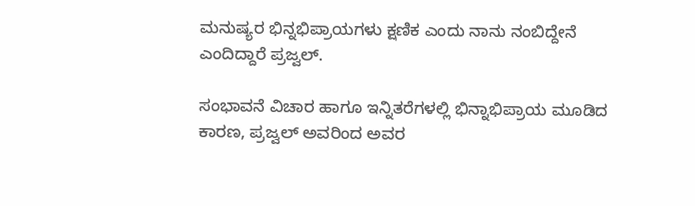ಮನುಷ್ಯರ ಭಿನ್ನಭಿಪ್ರಾಯಗಳು ಕ್ಷಣಿಕ ಎಂದು ನಾನು ನಂಬಿದ್ದೇನೆ ಎಂದಿದ್ದಾರೆ ಪ್ರಜ್ವಲ್.

ಸಂಭಾವನೆ ವಿಚಾರ ಹಾಗೂ ಇನ್ನಿತರೆಗಳಲ್ಲಿ ಭಿನ್ನಾಭಿಪ್ರಾಯ ಮೂಡಿದ ಕಾರಣ, ಪ್ರಜ್ವಲ್ ಅವರಿಂದ ಅವರ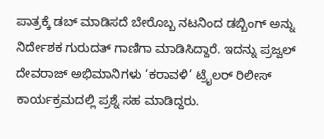ಪಾತ್ರಕ್ಕೆ ಡಬ್ ಮಾಡಿಸದೆ ಬೇರೊಬ್ಬ ನಟನಿಂದ ಡಬ್ಬಿಂಗ್ ಅನ್ನು ನಿರ್ದೇಶಕ ಗುರುದತ್ ಗಾಣಿಗಾ ಮಾಡಿಸಿದ್ದಾರೆ. ಇದನ್ನು ಪ್ರಜ್ವಲ್ ದೇವರಾಜ್ ಅಭಿಮಾನಿಗಳು ‘ಕರಾವಳಿ’ ಟ್ರೈಲರ್ ರಿಲೀಸ್ ಕಾರ್ಯಕ್ರಮದಲ್ಲಿ ಪ್ರಶ್ನೆ ಸಹ ಮಾಡಿದ್ದರು.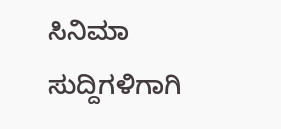ಸಿನಿಮಾ ಸುದ್ದಿಗಳಿಗಾಗಿ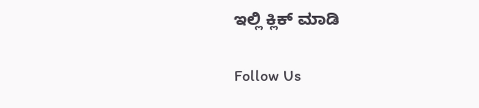ಇಲ್ಲಿ ಕ್ಲಿಕ್ ಮಾಡಿ

Follow Us